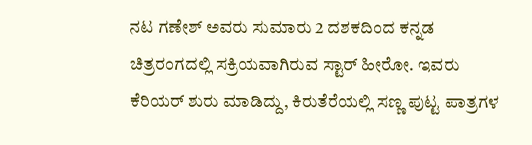ನಟ ಗಣೇಶ್ ಅವರು ಸುಮಾರು 2 ದಶಕದಿಂದ ಕನ್ನಡ ಚಿತ್ರರಂಗದಲ್ಲಿ ಸಕ್ರಿಯವಾಗಿರುವ ಸ್ಟಾರ್ ಹೀರೋ. ಇವರು ಕೆರಿಯರ್ ಶುರು ಮಾಡಿದ್ದು, ಕಿರುತೆರೆಯಲ್ಲಿ ಸಣ್ಣ ಪುಟ್ಟ ಪಾತ್ರಗಳ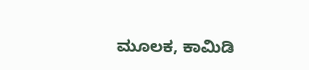ಮೂಲಕ, ಕಾಮಿಡಿ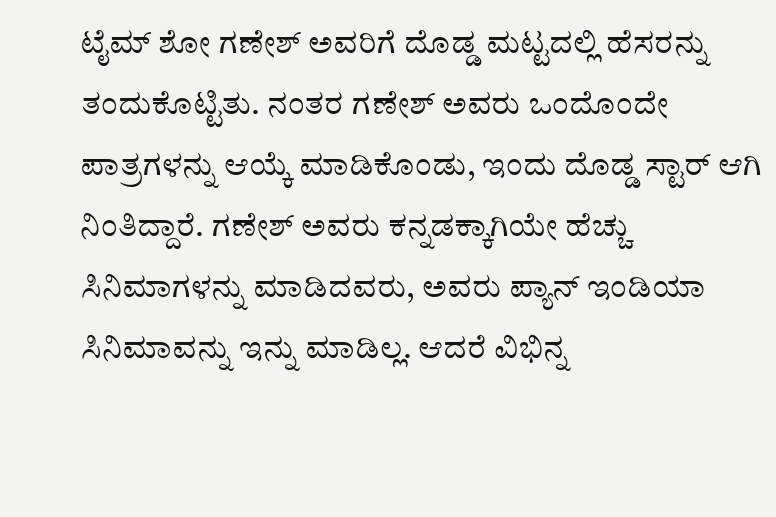ಟೈಮ್ ಶೋ ಗಣೇಶ್ ಅವರಿಗೆ ದೊಡ್ಡ ಮಟ್ಟದಲ್ಲಿ ಹೆಸರನ್ನು ತಂದುಕೊಟ್ಟಿತು. ನಂತರ ಗಣೇಶ್ ಅವರು ಒಂದೊಂದೇ ಪಾತ್ರಗಳನ್ನು ಆಯ್ಕೆ ಮಾಡಿಕೊಂಡು, ಇಂದು ದೊಡ್ಡ ಸ್ಟಾರ್ ಆಗಿ ನಿಂತಿದ್ದಾರೆ. ಗಣೇಶ್ ಅವರು ಕನ್ನಡಕ್ಕಾಗಿಯೇ ಹೆಚ್ಚು ಸಿನಿಮಾಗಳನ್ನು ಮಾಡಿದವರು, ಅವರು ಪ್ಯಾನ್ ಇಂಡಿಯಾ ಸಿನಿಮಾವನ್ನು ಇನ್ನು ಮಾಡಿಲ್ಲ. ಆದರೆ ವಿಭಿನ್ನ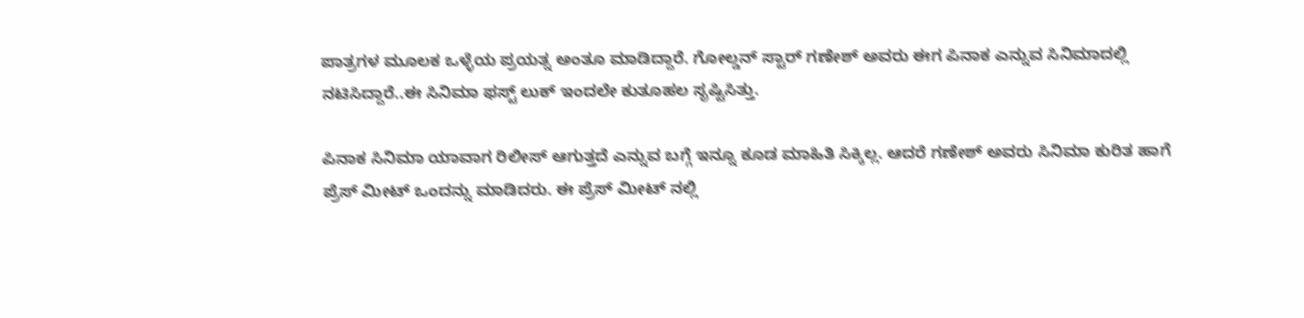ಪಾತ್ರಗಳ ಮೂಲಕ ಒಳ್ಳೆಯ ಪ್ರಯತ್ನ ಅಂತೂ ಮಾಡಿದ್ದಾರೆ. ಗೋಲ್ಡನ್ ಸ್ಟಾರ್ ಗಣೇಶ್ ಅವರು ಈಗ ಪಿನಾಕ ಎನ್ನುವ ಸಿನಿಮಾದಲ್ಲಿ ನಟಿಸಿದ್ದಾರೆ..ಈ ಸಿನಿಮಾ ಫಸ್ಟ್ ಲುಕ್ ಇಂದಲೇ ಕುತೂಹಲ ಸೃಷ್ಟಿಸಿತ್ತು.

ಪಿನಾಕ ಸಿನಿಮಾ ಯಾವಾಗ ರಿಲೀಸ್ ಆಗುತ್ತದೆ ಎನ್ನುವ ಬಗ್ಗೆ ಇನ್ನೂ ಕೂಡ ಮಾಹಿತಿ ಸಿಕ್ಕಿಲ್ಲ. ಆದರೆ ಗಣೇಶ್ ಅವರು ಸಿನಿಮಾ ಕುರಿತ ಹಾಗೆ ಪ್ರೆಸ್ ಮೀಟ್ ಒಂದನ್ನು ಮಾಡಿದರು. ಈ ಪ್ರೆಸ್ ಮೀಟ್ ನಲ್ಲಿ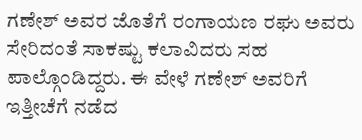ಗಣೇಶ್ ಅವರ ಜೊತೆಗೆ ರಂಗಾಯಣ ರಘು ಅವರು ಸೇರಿದಂತೆ ಸಾಕಷ್ಟು ಕಲಾವಿದರು ಸಹ ಪಾಲ್ಗೊಂಡಿದ್ದರು. ಈ ವೇಳೆ ಗಣೇಶ್ ಅವರಿಗೆ ಇತ್ತೀಚೆಗೆ ನಡೆದ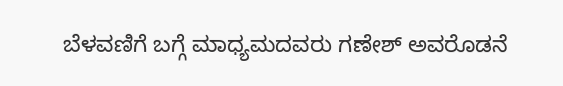ಬೆಳವಣಿಗೆ ಬಗ್ಗೆ ಮಾಧ್ಯಮದವರು ಗಣೇಶ್ ಅವರೊಡನೆ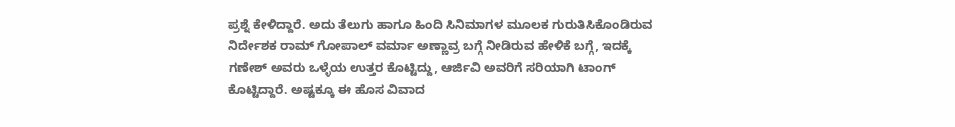ಪ್ರಶ್ನೆ ಕೇಳಿದ್ದಾರೆ. ಅದು ತೆಲುಗು ಹಾಗೂ ಹಿಂದಿ ಸಿನಿಮಾಗಳ ಮೂಲಕ ಗುರುತಿಸಿಕೊಂಡಿರುವ ನಿರ್ದೇಶಕ ರಾಮ್ ಗೋಪಾಲ್ ವರ್ಮಾ ಅಣ್ಣಾವ್ರ ಬಗ್ಗೆ ನೀಡಿರುವ ಹೇಳಿಕೆ ಬಗ್ಗೆ, ಇದಕ್ಕೆ ಗಣೇಶ್ ಅವರು ಒಳ್ಳೆಯ ಉತ್ತರ ಕೊಟ್ಟಿದ್ದು, ಆರ್ಜಿವಿ ಅವರಿಗೆ ಸರಿಯಾಗಿ ಟಾಂಗ್ ಕೊಟ್ಟಿದ್ದಾರೆ. ಅಷ್ಟಕ್ಕೂ ಈ ಹೊಸ ವಿವಾದ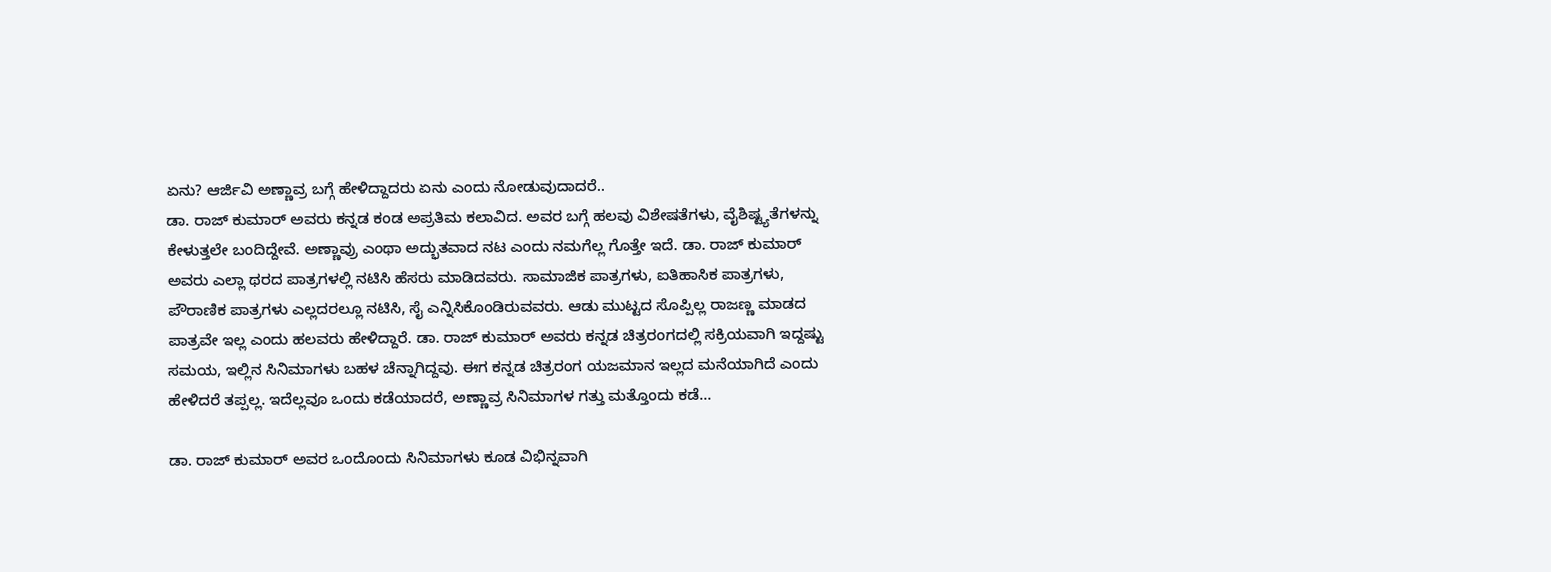ಏನು? ಆರ್ಜಿವಿ ಅಣ್ಣಾವ್ರ ಬಗ್ಗೆ ಹೇಳಿದ್ದಾದರು ಏನು ಎಂದು ನೋಡುವುದಾದರೆ..
ಡಾ. ರಾಜ್ ಕುಮಾರ್ ಅವರು ಕನ್ನಡ ಕಂಡ ಅಪ್ರತಿಮ ಕಲಾವಿದ. ಅವರ ಬಗ್ಗೆ ಹಲವು ವಿಶೇಷತೆಗಳು, ವೈಶಿಷ್ಟ್ಯತೆಗಳನ್ನು ಕೇಳುತ್ತಲೇ ಬಂದಿದ್ದೇವೆ. ಅಣ್ಣಾವ್ರು ಎಂಥಾ ಅದ್ಭುತವಾದ ನಟ ಎಂದು ನಮಗೆಲ್ಲ ಗೊತ್ತೇ ಇದೆ. ಡಾ. ರಾಜ್ ಕುಮಾರ್ ಅವರು ಎಲ್ಲಾ ಥರದ ಪಾತ್ರಗಳಲ್ಲಿ ನಟಿಸಿ ಹೆಸರು ಮಾಡಿದವರು. ಸಾಮಾಜಿಕ ಪಾತ್ರಗಳು, ಐತಿಹಾಸಿಕ ಪಾತ್ರಗಳು, ಪೌರಾಣಿಕ ಪಾತ್ರಗಳು ಎಲ್ಲದರಲ್ಲೂ ನಟಿಸಿ, ಸೈ ಎನ್ನಿಸಿಕೊಂಡಿರುವವರು. ಆಡು ಮುಟ್ಟದ ಸೊಪ್ಪಿಲ್ಲ ರಾಜಣ್ಣ ಮಾಡದ ಪಾತ್ರವೇ ಇಲ್ಲ ಎಂದು ಹಲವರು ಹೇಳಿದ್ದಾರೆ. ಡಾ. ರಾಜ್ ಕುಮಾರ್ ಅವರು ಕನ್ನಡ ಚಿತ್ರರಂಗದಲ್ಲಿ ಸಕ್ರಿಯವಾಗಿ ಇದ್ದಷ್ಟು ಸಮಯ, ಇಲ್ಲಿನ ಸಿನಿಮಾಗಳು ಬಹಳ ಚೆನ್ನಾಗಿದ್ದವು. ಈಗ ಕನ್ನಡ ಚಿತ್ರರಂಗ ಯಜಮಾನ ಇಲ್ಲದ ಮನೆಯಾಗಿದೆ ಎಂದು ಹೇಳಿದರೆ ತಪ್ಪಲ್ಲ. ಇದೆಲ್ಲವೂ ಒಂದು ಕಡೆಯಾದರೆ, ಅಣ್ಣಾವ್ರ ಸಿನಿಮಾಗಳ ಗತ್ತು ಮತ್ತೊಂದು ಕಡೆ…

ಡಾ. ರಾಜ್ ಕುಮಾರ್ ಅವರ ಒಂದೊಂದು ಸಿನಿಮಾಗಳು ಕೂಡ ವಿಭಿನ್ನವಾಗಿ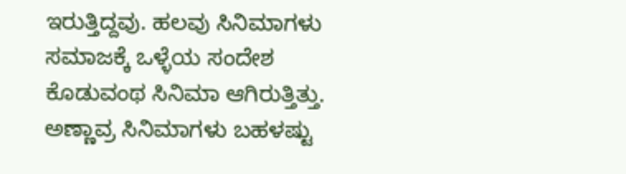ಇರುತ್ತಿದ್ದವು. ಹಲವು ಸಿನಿಮಾಗಳು ಸಮಾಜಕ್ಕೆ ಒಳ್ಳೆಯ ಸಂದೇಶ ಕೊಡುವಂಥ ಸಿನಿಮಾ ಆಗಿರುತ್ತಿತ್ತು. ಅಣ್ಣಾವ್ರ ಸಿನಿಮಾಗಳು ಬಹಳಷ್ಟು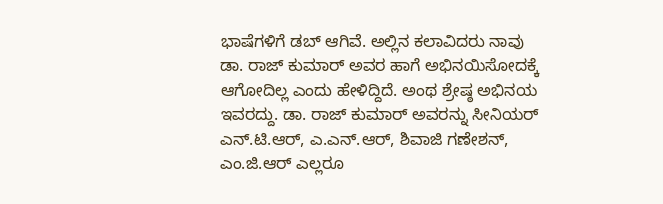ಭಾಷೆಗಳಿಗೆ ಡಬ್ ಆಗಿವೆ. ಅಲ್ಲಿನ ಕಲಾವಿದರು ನಾವು ಡಾ. ರಾಜ್ ಕುಮಾರ್ ಅವರ ಹಾಗೆ ಅಭಿನಯಿಸೋದಕ್ಕೆ ಆಗೋದಿಲ್ಲ ಎಂದು ಹೇಳಿದ್ದಿದೆ. ಅಂಥ ಶ್ರೇಷ್ಠ ಅಭಿನಯ ಇವರದ್ದು. ಡಾ. ರಾಜ್ ಕುಮಾರ್ ಅವರನ್ನು ಸೀನಿಯರ್ ಎನ್.ಟಿ.ಆರ್, ಎ.ಎನ್.ಆರ್, ಶಿವಾಜಿ ಗಣೇಶನ್, ಎಂ.ಜಿ.ಆರ್ ಎಲ್ಲರೂ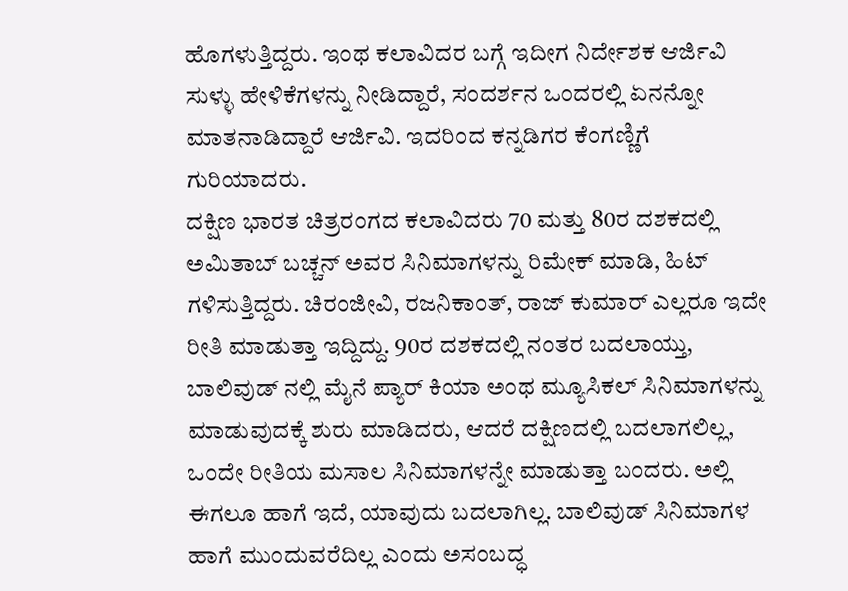ಹೊಗಳುತ್ತಿದ್ದರು. ಇಂಥ ಕಲಾವಿದರ ಬಗ್ಗೆ ಇದೀಗ ನಿರ್ದೇಶಕ ಆರ್ಜಿವಿ ಸುಳ್ಳು ಹೇಳಿಕೆಗಳನ್ನು ನೀಡಿದ್ದಾರೆ, ಸಂದರ್ಶನ ಒಂದರಲ್ಲಿ ಏನನ್ನೋ ಮಾತನಾಡಿದ್ದಾರೆ ಆರ್ಜಿವಿ. ಇದರಿಂದ ಕನ್ನಡಿಗರ ಕೆಂಗಣ್ಣಿಗೆ ಗುರಿಯಾದರು.
ದಕ್ಷಿಣ ಭಾರತ ಚಿತ್ರರಂಗದ ಕಲಾವಿದರು 70 ಮತ್ತು 80ರ ದಶಕದಲ್ಲಿ ಅಮಿತಾಬ್ ಬಚ್ಚನ್ ಅವರ ಸಿನಿಮಾಗಳನ್ನು ರಿಮೇಕ್ ಮಾಡಿ, ಹಿಟ್ ಗಳಿಸುತ್ತಿದ್ದರು. ಚಿರಂಜೀವಿ, ರಜನಿಕಾಂತ್, ರಾಜ್ ಕುಮಾರ್ ಎಲ್ಲರೂ ಇದೇ ರೀತಿ ಮಾಡುತ್ತಾ ಇದ್ದಿದ್ದು. 90ರ ದಶಕದಲ್ಲಿ ನಂತರ ಬದಲಾಯ್ತು, ಬಾಲಿವುಡ್ ನಲ್ಲಿ ಮೈನೆ ಪ್ಯಾರ್ ಕಿಯಾ ಅಂಥ ಮ್ಯೂಸಿಕಲ್ ಸಿನಿಮಾಗಳನ್ನು ಮಾಡುವುದಕ್ಕೆ ಶುರು ಮಾಡಿದರು, ಆದರೆ ದಕ್ಷಿಣದಲ್ಲಿ ಬದಲಾಗಲಿಲ್ಲ, ಒಂದೇ ರೀತಿಯ ಮಸಾಲ ಸಿನಿಮಾಗಳನ್ನೇ ಮಾಡುತ್ತಾ ಬಂದರು. ಅಲ್ಲಿ ಈಗಲೂ ಹಾಗೆ ಇದೆ, ಯಾವುದು ಬದಲಾಗಿಲ್ಲ. ಬಾಲಿವುಡ್ ಸಿನಿಮಾಗಳ ಹಾಗೆ ಮುಂದುವರೆದಿಲ್ಲ ಎಂದು ಅಸಂಬದ್ಧ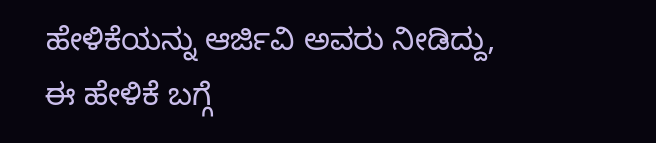ಹೇಳಿಕೆಯನ್ನು ಆರ್ಜಿವಿ ಅವರು ನೀಡಿದ್ದು, ಈ ಹೇಳಿಕೆ ಬಗ್ಗೆ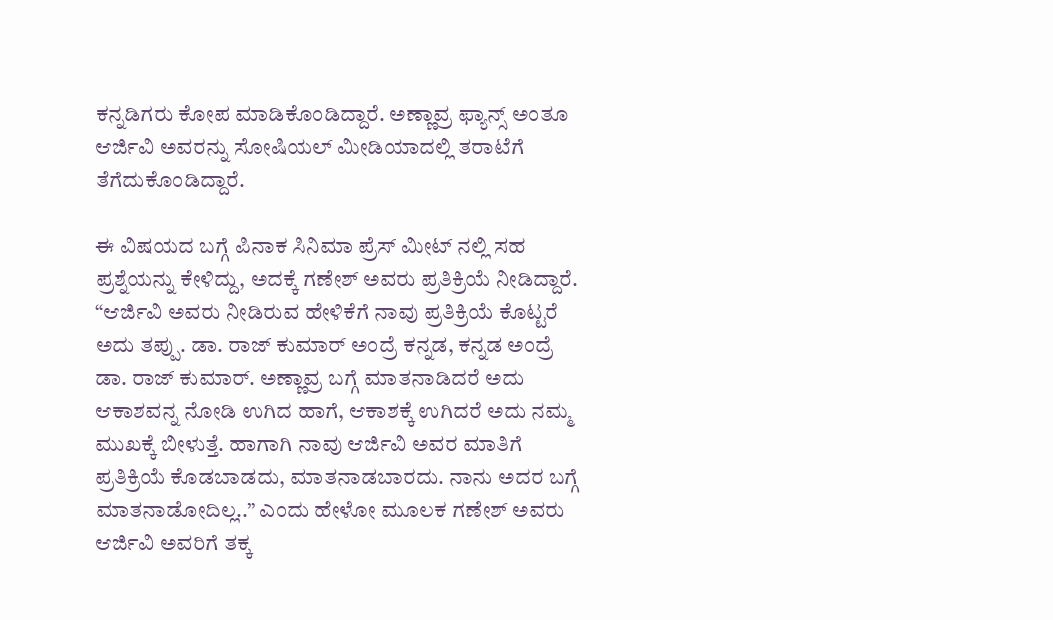ಕನ್ನಡಿಗರು ಕೋಪ ಮಾಡಿಕೊಂಡಿದ್ದಾರೆ. ಅಣ್ಣಾವ್ರ ಫ್ಯಾನ್ಸ್ ಅಂತೂ ಆರ್ಜಿವಿ ಅವರನ್ನು ಸೋಷಿಯಲ್ ಮೀಡಿಯಾದಲ್ಲಿ ತರಾಟೆಗೆ ತೆಗೆದುಕೊಂಡಿದ್ದಾರೆ.

ಈ ವಿಷಯದ ಬಗ್ಗೆ ಪಿನಾಕ ಸಿನಿಮಾ ಪ್ರೆಸ್ ಮೀಟ್ ನಲ್ಲಿ ಸಹ ಪ್ರಶ್ನೆಯನ್ನು ಕೇಳಿದ್ದು, ಅದಕ್ಕೆ ಗಣೇಶ್ ಅವರು ಪ್ರತಿಕ್ರಿಯೆ ನೀಡಿದ್ದಾರೆ. “ಆರ್ಜಿವಿ ಅವರು ನೀಡಿರುವ ಹೇಳಿಕೆಗೆ ನಾವು ಪ್ರತಿಕ್ರಿಯೆ ಕೊಟ್ಟರೆ ಅದು ತಪ್ಪು. ಡಾ. ರಾಜ್ ಕುಮಾರ್ ಅಂದ್ರೆ ಕನ್ನಡ, ಕನ್ನಡ ಅಂದ್ರೆ ಡಾ. ರಾಜ್ ಕುಮಾರ್. ಅಣ್ಣಾವ್ರ ಬಗ್ಗೆ ಮಾತನಾಡಿದರೆ ಅದು ಆಕಾಶವನ್ನ ನೋಡಿ ಉಗಿದ ಹಾಗೆ, ಆಕಾಶಕ್ಕೆ ಉಗಿದರೆ ಅದು ನಮ್ಮ ಮುಖಕ್ಕೆ ಬೀಳುತ್ತೆ. ಹಾಗಾಗಿ ನಾವು ಆರ್ಜಿವಿ ಅವರ ಮಾತಿಗೆ ಪ್ರತಿಕ್ರಿಯೆ ಕೊಡಬಾಡದು, ಮಾತನಾಡಬಾರದು. ನಾನು ಅದರ ಬಗ್ಗೆ ಮಾತನಾಡೋದಿಲ್ಲ..” ಎಂದು ಹೇಳೋ ಮೂಲಕ ಗಣೇಶ್ ಅವರು ಆರ್ಜಿವಿ ಅವರಿಗೆ ತಕ್ಕ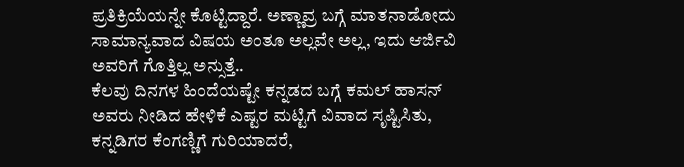ಪ್ರತಿಕ್ರಿಯೆಯನ್ನೇ ಕೊಟ್ಟಿದ್ದಾರೆ. ಅಣ್ಣಾವ್ರ ಬಗ್ಗೆ ಮಾತನಾಡೋದು ಸಾಮಾನ್ಯವಾದ ವಿಷಯ ಅಂತೂ ಅಲ್ಲವೇ ಅಲ್ಲ, ಇದು ಆರ್ಜಿವಿ ಅವರಿಗೆ ಗೊತ್ತಿಲ್ಲ ಅನ್ಸುತ್ತೆ..
ಕೆಲವು ದಿನಗಳ ಹಿಂದೆಯಷ್ಟೇ ಕನ್ನಡದ ಬಗ್ಗೆ ಕಮಲ್ ಹಾಸನ್ ಅವರು ನೀಡಿದ ಹೇಳಿಕೆ ಎಷ್ಟರ ಮಟ್ಟಿಗೆ ವಿವಾದ ಸೃಷ್ಟಿಸಿತು, ಕನ್ನಡಿಗರ ಕೆಂಗಣ್ಣಿಗೆ ಗುರಿಯಾದರೆ,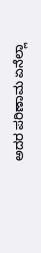ಅದರ ಪರಿಣಾಮ ಏನೆಲ್ಲಾ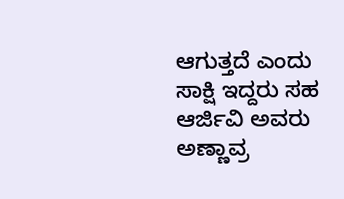ಆಗುತ್ತದೆ ಎಂದು ಸಾಕ್ಷಿ ಇದ್ದರು ಸಹ ಆರ್ಜಿವಿ ಅವರು ಅಣ್ಣಾವ್ರ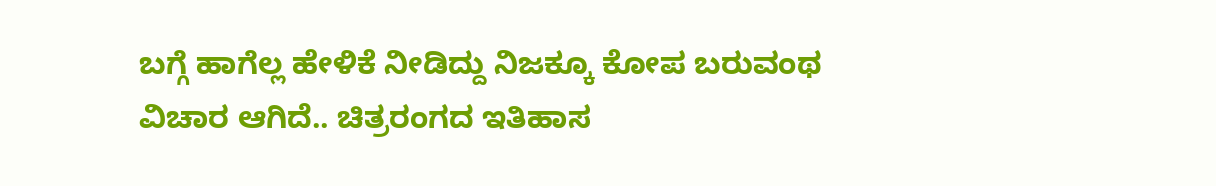ಬಗ್ಗೆ ಹಾಗೆಲ್ಲ ಹೇಳಿಕೆ ನೀಡಿದ್ದು ನಿಜಕ್ಕೂ ಕೋಪ ಬರುವಂಥ ವಿಚಾರ ಆಗಿದೆ.. ಚಿತ್ರರಂಗದ ಇತಿಹಾಸ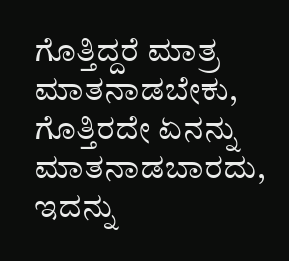ಗೊತ್ತಿದ್ದರೆ ಮಾತ್ರ ಮಾತನಾಡಬೇಕು, ಗೊತ್ತಿರದೇ ಏನನ್ನು ಮಾತನಾಡಬಾರದು, ಇದನ್ನು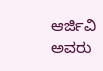ಆರ್ಜಿವಿ ಅವರು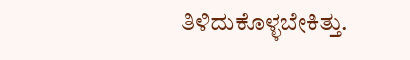ತಿಳಿದುಕೊಳ್ಳಬೇಕಿತ್ತು.